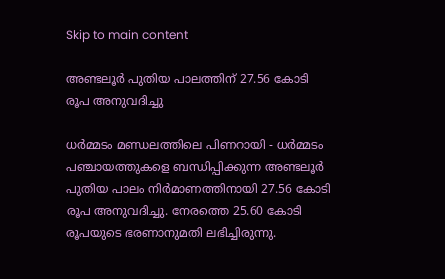Skip to main content

അണ്ടലൂര്‍ പുതിയ പാലത്തിന് 27.56 കോടി രൂപ അനുവദിച്ചു

ധര്‍മ്മടം മണ്ഡലത്തിലെ പിണറായി - ധര്‍മ്മടം പഞ്ചായത്തുകളെ ബന്ധിപ്പിക്കുന്ന അണ്ടലൂര്‍ പുതിയ പാലം നിര്‍മാണത്തിനായി 27.56 കോടി രൂപ അനുവദിച്ചു. നേരത്തെ 25.60 കോടി രൂപയുടെ ഭരണാനുമതി ലഭിച്ചിരുന്നു.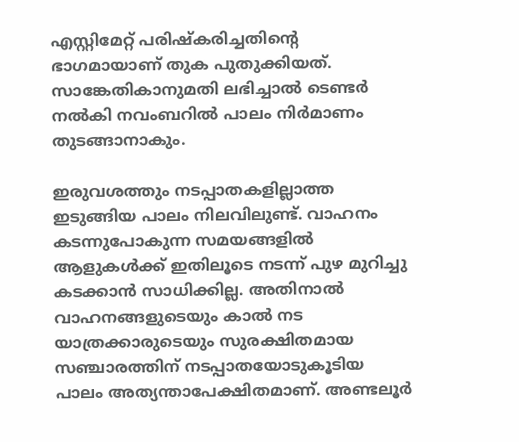എസ്റ്റിമേറ്റ് പരിഷ്‌കരിച്ചതിന്റെ ഭാഗമായാണ് തുക പുതുക്കിയത്. സാങ്കേതികാനുമതി ലഭിച്ചാല്‍ ടെണ്ടര്‍ നല്‍കി നവംബറില്‍ പാലം നിര്‍മാണം തുടങ്ങാനാകും.

ഇരുവശത്തും നടപ്പാതകളില്ലാത്ത ഇടുങ്ങിയ പാലം നിലവിലുണ്ട്. വാഹനം കടന്നുപോകുന്ന സമയങ്ങളില്‍ ആളുകള്‍ക്ക് ഇതിലൂടെ നടന്ന് പുഴ മുറിച്ചു കടക്കാന്‍ സാധിക്കില്ല. അതിനാല്‍ വാഹനങ്ങളുടെയും കാല്‍ നട യാത്രക്കാരുടെയും സുരക്ഷിതമായ സഞ്ചാരത്തിന് നടപ്പാതയോടുകൂടിയ പാലം അത്യന്താപേക്ഷിതമാണ്. അണ്ടലൂര്‍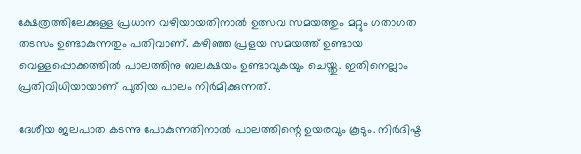ക്ഷേത്രത്തിലേക്കുള്ള പ്രധാന വഴിയായതിനാല്‍ ഉത്സവ സമയത്തും മറ്റും ഗതാഗത തടസം ഉണ്ടാകുന്നതും പതിവാണ്. കഴിഞ്ഞ പ്രളയ സമയത്ത് ഉണ്ടായ വെള്ളപ്പൊക്കത്തില്‍ പാലത്തിനു ബലക്ഷയം ഉണ്ടാവുകയും ചെയ്തു. ഇതിനെല്ലാം പ്രതിവിധിയായാണ് പുതിയ പാലം നിര്‍മിക്കുന്നത്.

ദേശീയ ജലപാത കടന്നു പോകുന്നതിനാല്‍ പാലത്തിന്റെ ഉയരവും കൂടും. നിർദിഷ്ട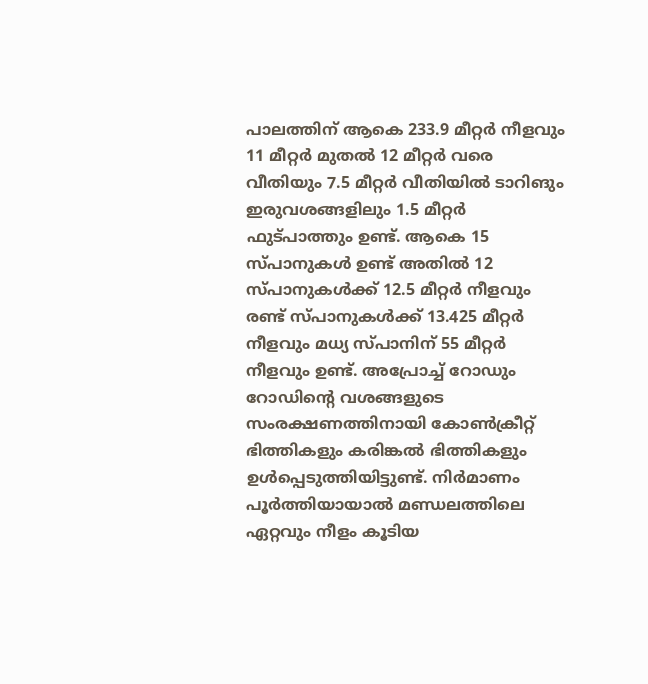പാലത്തിന് ആകെ 233.9 മീറ്റർ നീളവും 11 മീറ്റർ മുതൽ 12 മീറ്റർ വരെ വീതിയും 7.5 മീറ്റർ വീതിയിൽ ടാറിങും  ഇരുവശങ്ങളിലും 1.5 മീറ്റർ ഫുട്പാത്തും ഉണ്ട്. ആകെ 15 സ്പാനുകള്‍ ഉണ്ട് അതില്‍ 12 സ്പാനുകള്‍ക്ക് 12.5 മീറ്റര്‍ നീളവും രണ്ട് സ്പാനുകള്‍ക്ക് 13.425 മീറ്റര്‍ നീളവും മധ്യ സ്പാനിന് 55 മീറ്റര്‍ നീളവും ഉണ്ട്. അപ്രോച്ച് റോഡും റോഡിന്റെ വശങ്ങളുടെ സംരക്ഷണത്തിനായി കോണ്‍ക്രീറ്റ് ഭിത്തികളും കരിങ്കല്‍ ഭിത്തികളും ഉള്‍പ്പെടുത്തിയിട്ടുണ്ട്. നിര്‍മാണം പൂര്‍ത്തിയായാല്‍ മണ്ഡലത്തിലെ ഏറ്റവും നീളം കൂടിയ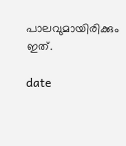പാലവുമായിരിക്കും ഇത്.

date